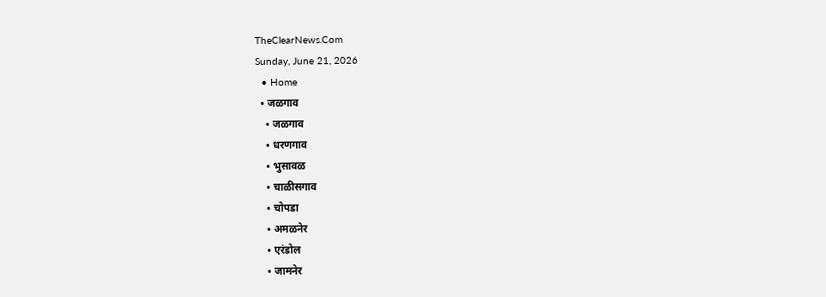TheClearNews.Com
Sunday, June 21, 2026
  • Home
  • जळगाव
    • जळगाव
    • धरणगाव
    • भुसावळ
    • चाळीसगाव
    • चोपडा
    • अमळनेर
    • एरंडोल
    • जामनेर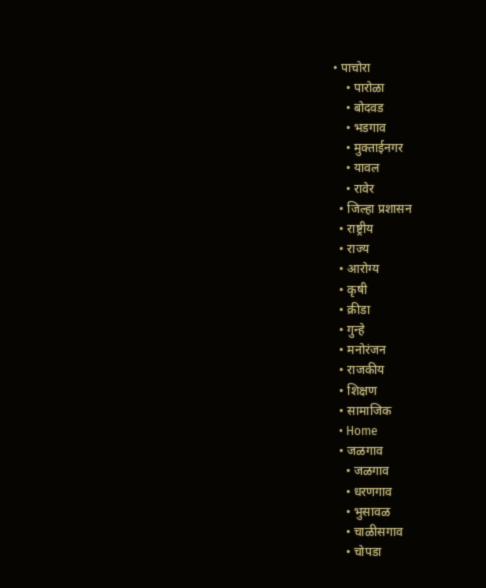• पाचोरा
    • पारोळा
    • बोदवड
    • भडगाव
    • मुक्ताईनगर
    • यावल
    • रावेर
  • जिल्हा प्रशासन
  • राष्ट्रीय
  • राज्य
  • आरोग्य
  • कृषी
  • क्रीडा
  • गुन्हे
  • मनोरंजन
  • राजकीय
  • शिक्षण
  • सामाजिक
  • Home
  • जळगाव
    • जळगाव
    • धरणगाव
    • भुसावळ
    • चाळीसगाव
    • चोपडा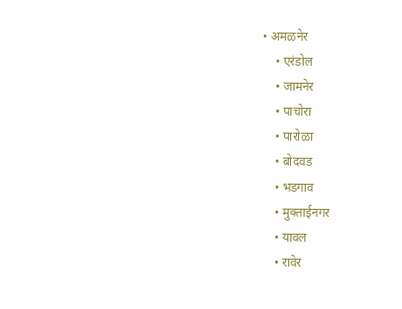• अमळनेर
    • एरंडोल
    • जामनेर
    • पाचोरा
    • पारोळा
    • बोदवड
    • भडगाव
    • मुक्ताईनगर
    • यावल
    • रावेर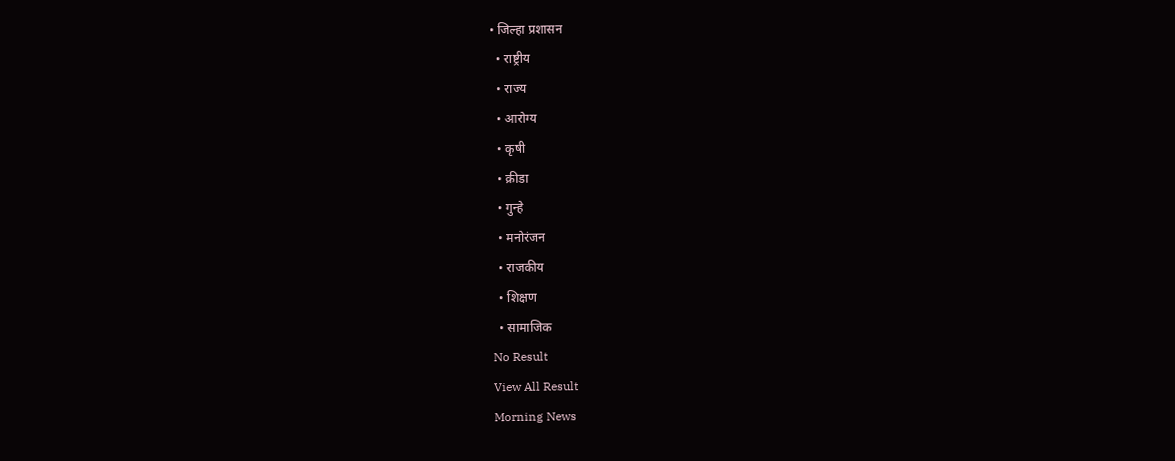• जिल्हा प्रशासन
  • राष्ट्रीय
  • राज्य
  • आरोग्य
  • कृषी
  • क्रीडा
  • गुन्हे
  • मनोरंजन
  • राजकीय
  • शिक्षण
  • सामाजिक
No Result
View All Result
Morning News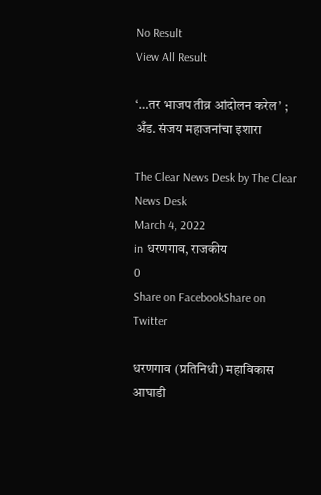No Result
View All Result

‘…तर भाजप तीव्र आंदोलन करेल’ ; अँड. संजय महाजनांचा इशारा

The Clear News Desk by The Clear News Desk
March 4, 2022
in धरणगाव, राजकीय
0
Share on FacebookShare on Twitter

धरणगाव (प्रतिनिधी) महाविकास आघाडी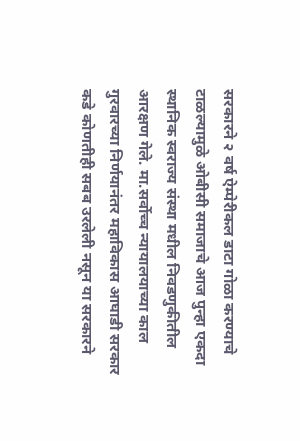सरकारने २ वर्ष ऐम्पेरीकल डाटा गोळा करण्याचे टाळल्यामुळे ओबीसी समाजाचे आज पुन्हा एकदा स्थानिक स्वराज्य संस्था मधील निवडणुकीतील आरक्षण गेले. मा.सर्वोच्च न्यायालयाच्या काल गुरवारच्या निर्णयानंतर महाविकास आघाडी सरकार कडे कोणतीही सबब उरलेली नसून या सरकारने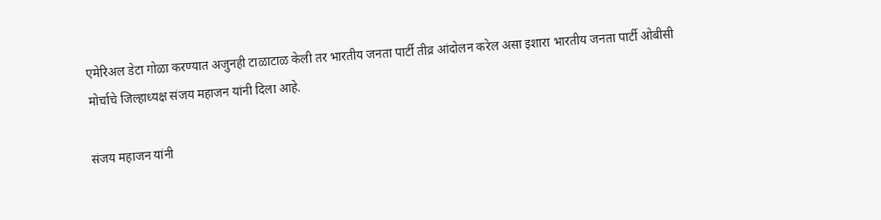एमेरिअल डेटा गोळा करण्यात अजुनही टाळाटाळ केली तर भारतीय जनता पार्टी तीव्र आंदोलन करेल असा इशारा भारतीय जनता पार्टी ओबीसी मोर्चाचे जिल्हाध्यक्ष संजय महाजन यांनी दिला आहे.

संजय महाजन यांनी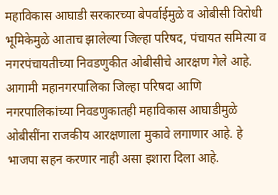महाविकास आघाडी सरकारच्या बेपर्वाईमुळे व ओबीसी विरोधी भूमिकेमुळे आताच झालेल्या जिल्हा परिषद, पंचायत समित्या व नगरपंचायतीच्या निवडणुकीत ओबीसीचे आरक्षण गेले आहे. आगामी महानगरपालिका जिल्हा परिषदा आणि नगरपालिकांच्या निवडणुकातही महाविकास आघाडीमुळे ओबीसींना राजकीय आरक्षणाला मुकावे लगाणार आहे. हे भाजपा सहन करणार नाही असा इशारा दिला आहे.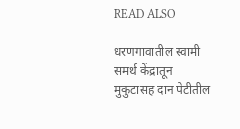READ ALSO

धरणगावातील स्वामी समर्थ केंद्रातून मुकुटासह दान पेटीतील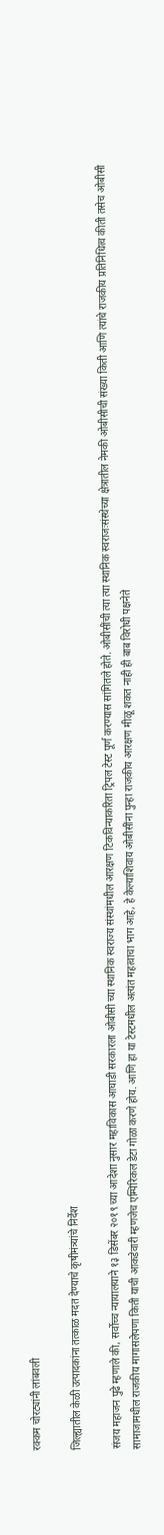रक्कम चोरट्यांनी लांबवली

जिल्ह्यातील केळी उत्पादकांना तत्काळ मदत देण्याचे कृषीमंत्र्यांचे निर्देश

संजय महाजन पुढे म्हणाले की, सर्वोच्च न्यायालयाने १३ डिसेंबर २०१९ च्या आदेशा नुसार महाविकास आघाडी सरकारला ओबीसी च्या स्थानिक स्वराज्य संस्थांमधील आरक्षण टिकविन्याकरिता ट्रिपल टेस्ट पूर्ण करण्यास सांगितले होते. ओबीसींची त्या त्या स्थानिक स्वराजःसंस्थेच्या क्षेत्रातील नेमकी ओबीसीची संख्या किती आणि त्यांचे राजकीय प्रतिनिधित्व कीती तसेच ओबीसी सामाजामधील राजकीय मागासलेपणा किती याची आकडेवारी म्हणजेच एम्पिरिकल डेटा गोळा करणे होय. आणि हा या टेस्टमधील अत्यंत महत्वाचा भाग आहे, हे केल्याशिवाय ओबीसींना पुन्हा राजकीय आरक्षण मीळू शकत नाही ही बाब विरोधी पक्षनेते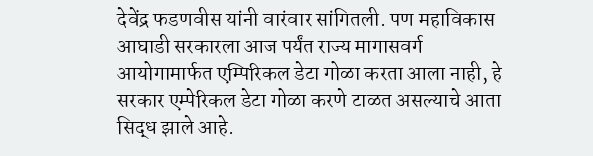देवेंद्र फडणवीस यांनी वारंवार सांगितली. पण महाविकास आघाडी सरकारला आज पर्यंत राज्य मागासवर्ग आयोगामार्फत एम्पिरिकल डेटा गोळा करता आला नाही, हे सरकार एम्पेरिकल डेटा गोळा करणे टाळत असल्याचे आता सिद्ध झाले आहे.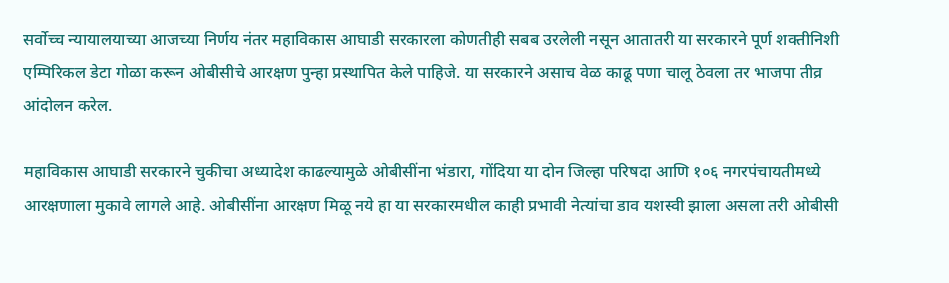सर्वोच्च न्यायालयाच्या आजच्या निर्णय नंतर महाविकास आघाडी सरकारला कोणतीही सबब उरलेली नसून आतातरी या सरकारने पूर्ण शक्तीनिशी एम्पिरिकल डेटा गोळा करून ओबीसीचे आरक्षण पुन्हा प्रस्थापित केले पाहिजे. या सरकारने असाच वेळ काढू पणा चालू ठेवला तर भाजपा तीव्र आंदोलन करेल.

महाविकास आघाडी सरकारने चुकीचा अध्यादेश काढल्यामुळे ओबीसींना भंडारा, गोंदिया या दोन जिल्हा परिषदा आणि १०६ नगरपंचायतीमध्ये आरक्षणाला मुकावे लागले आहे. ओबीसींना आरक्षण मिळू नये हा या सरकारमधील काही प्रभावी नेत्यांचा डाव यशस्वी झाला असला तरी ओबीसी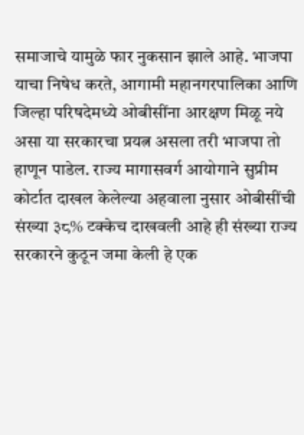समाजाचे यामुळे फार नुकसान झाले आहे. भाजपा याचा निषेध करते, आगामी महानगरपालिका आणि जिल्हा परिषदेमध्ये ओबीसींना आरक्षण मिळू नये असा या सरकारचा प्रयत्न असला तरी भाजपा तो हाणून पाडेल. राज्य मागासवर्ग आयोगाने सुप्रीम कोर्टात दाखल केलेल्या अहवाला नुसार ओबीसींची संख्या ३८% टक्केच दाखवली आहे ही संख्या राज्य सरकारने कुठून जमा केली हे एक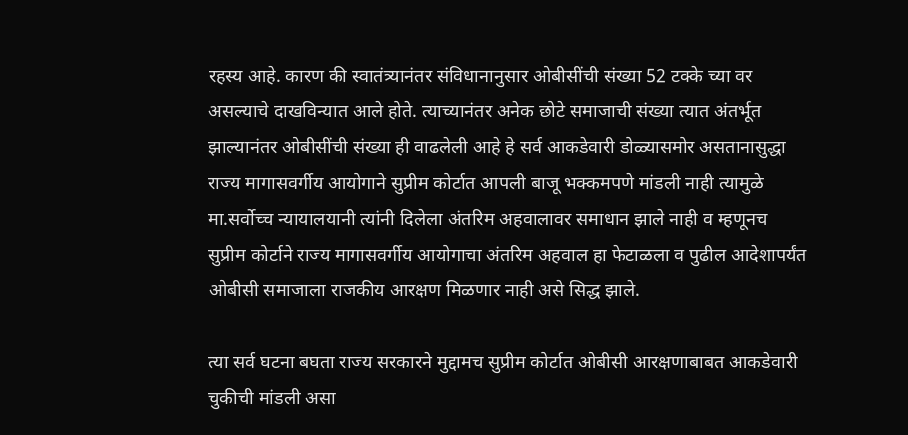रहस्य आहे. कारण की स्वातंत्र्यानंतर संविधानानुसार ओबीसींची संख्या 52 टक्के च्या वर असल्याचे दाखविन्यात आले होते. त्याच्यानंतर अनेक छोटे समाजाची संख्या त्यात अंतर्भूत झाल्यानंतर ओबीसींची संख्या ही वाढलेली आहे हे सर्व आकडेवारी डोळ्यासमोर असतानासुद्धा राज्य मागासवर्गीय आयोगाने सुप्रीम कोर्टात आपली बाजू भक्कमपणे मांडली नाही त्यामुळे मा.सर्वोच्च न्यायालयानी त्यांनी दिलेला अंतरिम अहवालावर समाधान झाले नाही व म्हणूनच सुप्रीम कोर्टाने राज्य मागासवर्गीय आयोगाचा अंतरिम अहवाल हा फेटाळला व पुढील आदेशापर्यंत ओबीसी समाजाला राजकीय आरक्षण मिळणार नाही असे सिद्ध झाले.

त्या सर्व घटना बघता राज्य सरकारने मुद्दामच सुप्रीम कोर्टात ओबीसी आरक्षणाबाबत आकडेवारी चुकीची मांडली असा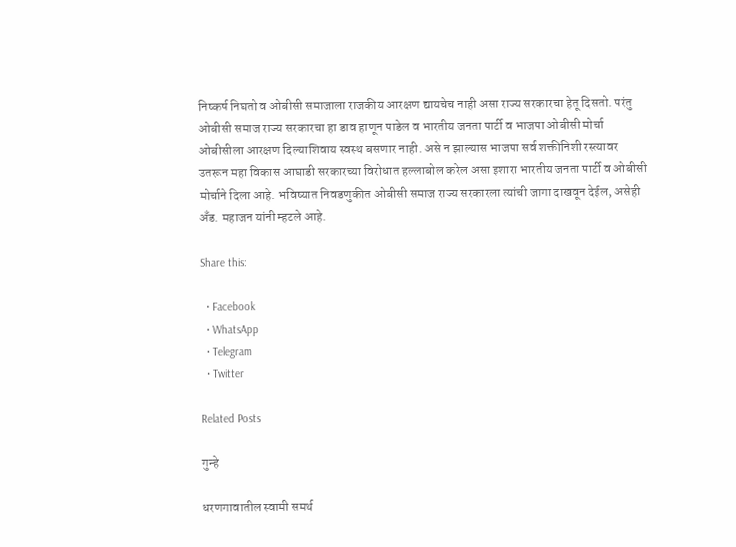निष्कर्ष निघतो व ओबीसी समाजाला राजकीय आरक्षण द्यायचेच नाही असा राज्य सरकारचा हेतू दिसतो. परंतु ओबीसी समाज राज्य सरकारचा हा डाव हाणून पाडेल व भारतीय जनता पार्टी व भाजपा ओबीसी मोर्चा ओबीसीला आरक्षण दिल्याशिवाय स्वस्थ बसणार नाही. असे न झाल्यास भाजपा सर्व शक्तीनिशी रस्त्यावर उतरून महा विकास आघाडी सरकारच्या विरोधात हल्लाबोल करेल असा इशारा भारतीय जनता पार्टी व ओबीसी मोर्चाने दिला आहे. भविष्यात निवडणुकीत ओबीसी समाज राज्य सरकारला त्यांची जागा दाखवून देईल, असेही अँड. महाजन यांनी म्हटले आहे.

Share this:

  • Facebook
  • WhatsApp
  • Telegram
  • Twitter

Related Posts

गुन्हे

धरणगावातील स्वामी समर्थ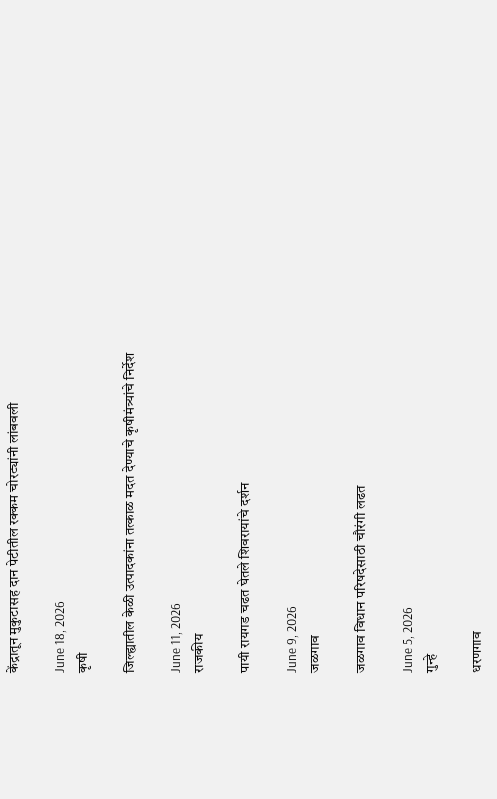केंद्रातून मुकुटासह दान पेटीतील रक्कम चोरट्यांनी लांबवली

June 18, 2026
कृषी

जिल्ह्यातील केळी उत्पादकांना तत्काळ मदत देण्याचे कृषीमंत्र्यांचे निर्देश

June 11, 2026
राजकीय

पायी रायगड चढत घेतले शिवरायांचे दर्शन

June 9, 2026
जळगाव

जळगाव विधान परिषदेसाठी चौरंगी लढत

June 5, 2026
गुन्हे

धरणगाव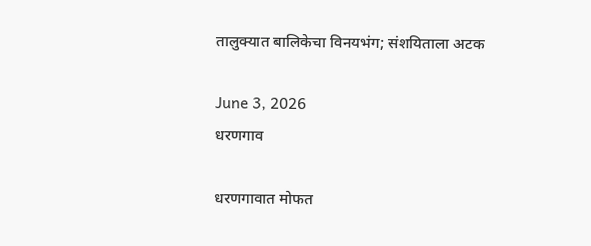तालुक्यात बालिकेचा विनयभंग; संशयिताला अटक

June 3, 2026
धरणगाव

धरणगावात मोफत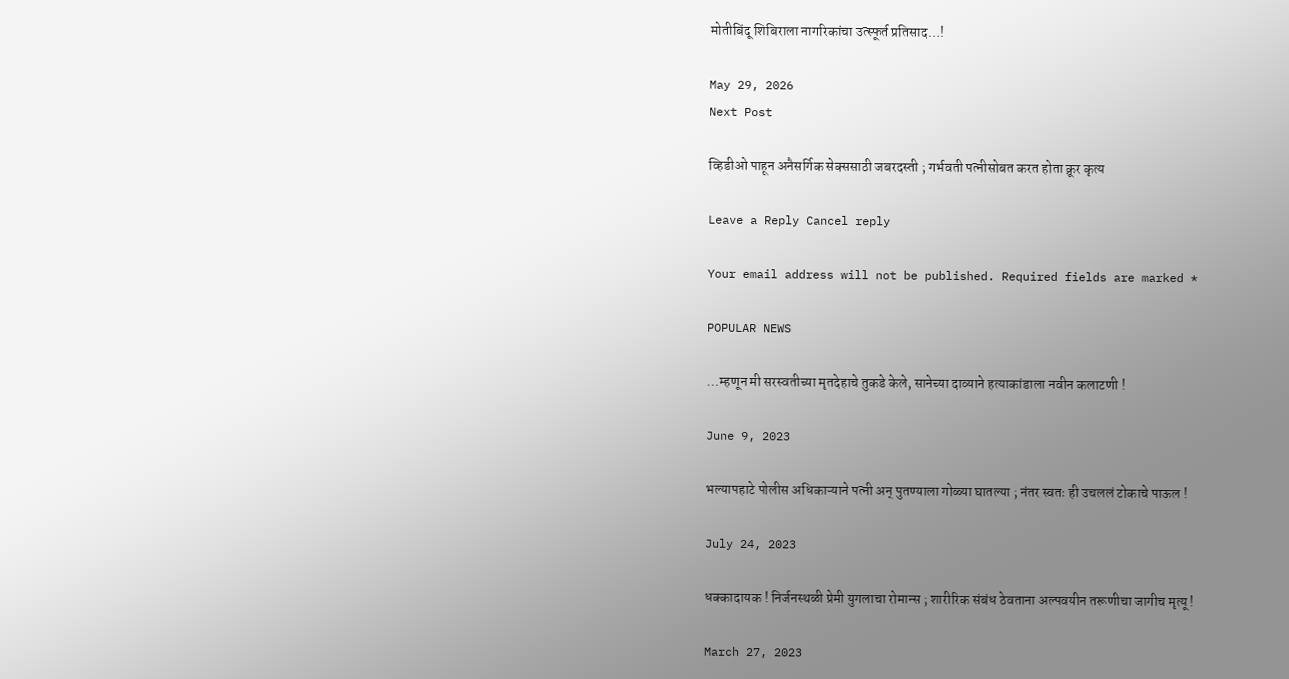मोतीबिंदू शिबिराला नागरिकांचा उत्स्फूर्त प्रतिसाद…!

May 29, 2026
Next Post

व्हिडीओ पाहून अनैसर्गिक सेक्ससाठी जबरदस्ती ; गर्भवती पत्नीसोबत करत होता क्रूर कृत्य

Leave a Reply Cancel reply

Your email address will not be published. Required fields are marked *

POPULAR NEWS

…म्हणून मी सरस्वतीच्या मृतदेहाचे तुकडे केले, सानेच्या दाव्याने हत्याकांडाला नवीन कलाटणी !

June 9, 2023

भल्यापहाटे पोलीस अधिकाऱ्याने पत्नी अन् पुतण्याला गोळ्या घातल्या ; नंतर स्वतः ही उचललं टोकाचे पाऊल !

July 24, 2023

धक्कादायक ! निर्जनस्थळी प्रेमी युगलाचा रोमान्स ; शारीरिक संबंध ठेवताना अल्पवयीन तरूणीचा जागीच मृत्यू !

March 27, 2023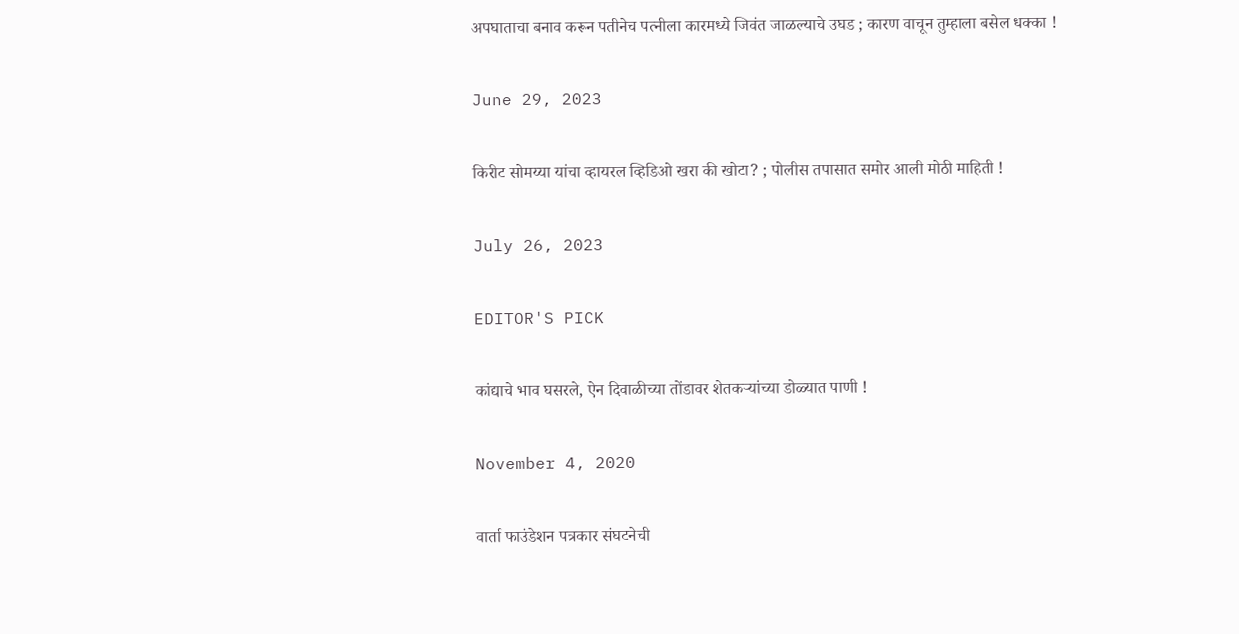अपघाताचा बनाव करून पतीनेच पत्नीला कारमध्ये जिवंत जाळल्याचे उघड ; कारण वाचून तुम्हाला बसेल धक्का !

June 29, 2023

किरीट सोमय्या यांचा व्हायरल व्हिडिओ खरा की खोटा? ; पोलीस तपासात समोर आली मोठी माहिती !

July 26, 2023

EDITOR'S PICK

कांद्याचे भाव घसरले, ऐन दिवाळीच्या तोंडावर शेतकऱ्यांच्या डोळ्यात पाणी !

November 4, 2020

वार्ता फाउंडेशन पत्रकार संघटनेची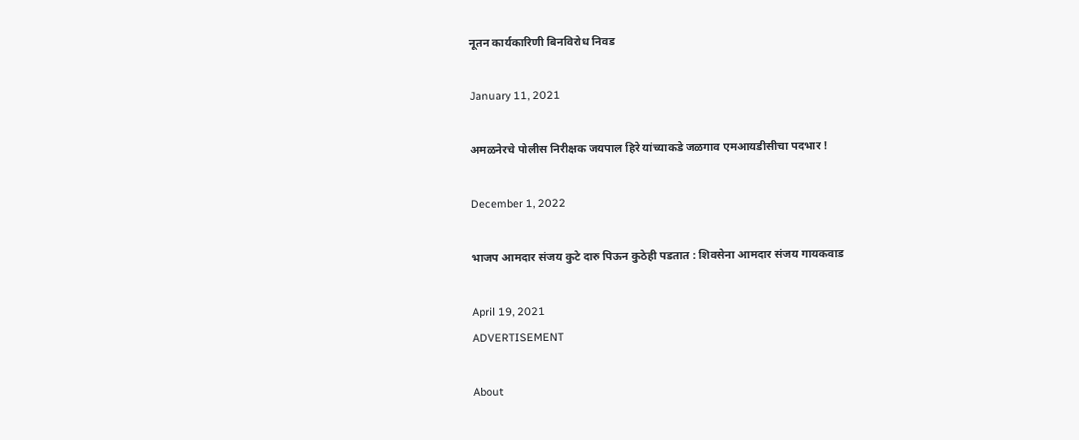नूतन कार्यकारिणी बिनविरोध निवड

January 11, 2021

अमळनेरचे पोलीस निरीक्षक जयपाल हिरे यांच्याकडे जळगाव एमआयडीसीचा पदभार !

December 1, 2022

भाजप आमदार संजय कुटे दारु पिऊन कुठेही पडतात : शिवसेना आमदार संजय गायकवाड

April 19, 2021
ADVERTISEMENT

About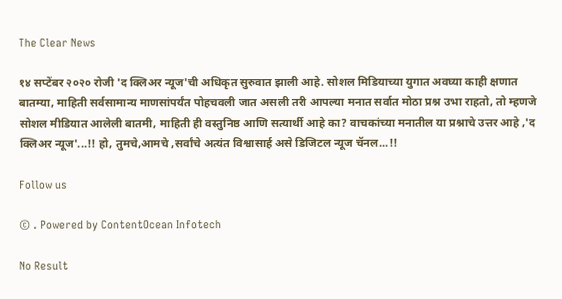The Clear News

१४ सप्टेंबर २०२० रोजी 'द क्लिअर न्यूज'ची अधिकृत सुरुवात झाली आहे. सोशल मिडियाच्या युगात अवघ्या काही क्षणात बातम्या, माहिती सर्वसामान्य माणसांपर्यंत पोहचवली जात असली तरी आपल्या मनात सर्वात मोठा प्रश्न उभा राहतो, तो म्हणजे सोशल मीडियात आलेली बातमी, माहिती ही वस्तुनिष्ठ आणि सत्यार्थी आहे का? वाचकांच्या मनातील या प्रश्नाचे उत्तर आहे ,'द क्लिअर न्यूज'...!! हो, तुमचे,आमचे ,सर्वांचे अत्यंत विश्वासार्ह असे डिजिटल न्यूज चॅनल...!!

Follow us

© . Powered by ContentOcean Infotech

No Result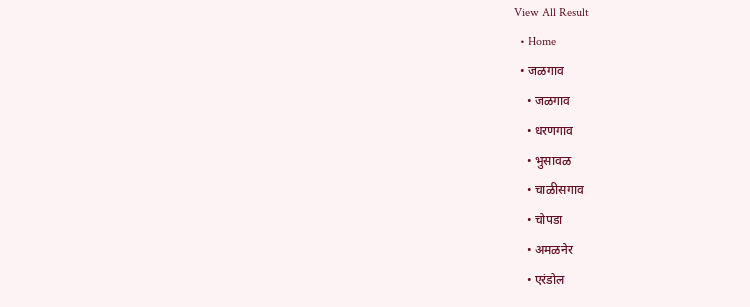View All Result
  • Home
  • जळगाव
    • जळगाव
    • धरणगाव
    • भुसावळ
    • चाळीसगाव
    • चोपडा
    • अमळनेर
    • एरंडोल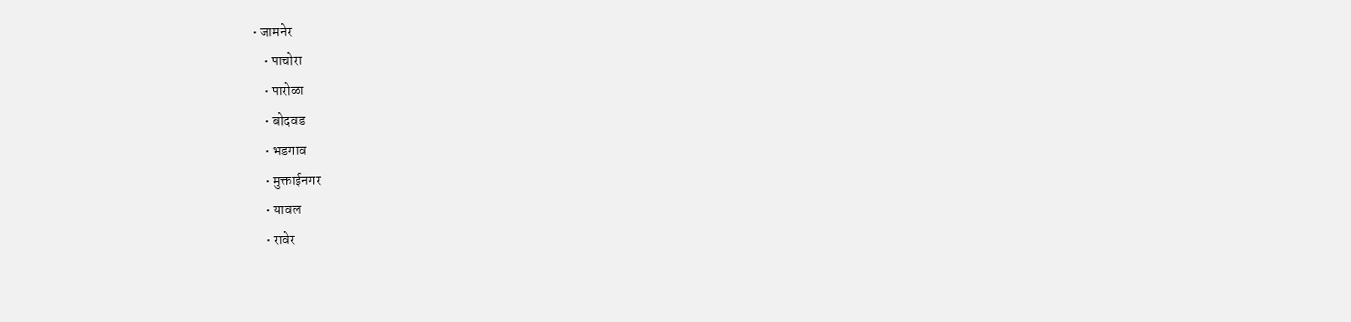• जामनेर
    • पाचोरा
    • पारोळा
    • बोदवड
    • भडगाव
    • मुक्ताईनगर
    • यावल
    • रावेर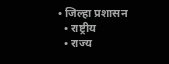• जिल्हा प्रशासन
  • राष्ट्रीय
  • राज्य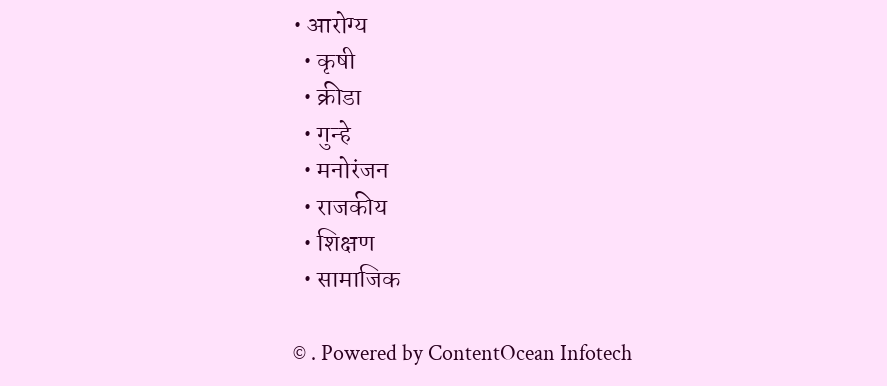• आरोग्य
  • कृषी
  • क्रीडा
  • गुन्हे
  • मनोरंजन
  • राजकीय
  • शिक्षण
  • सामाजिक

© . Powered by ContentOcean Infotech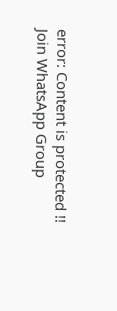error: Content is protected !!
Join WhatsApp Group